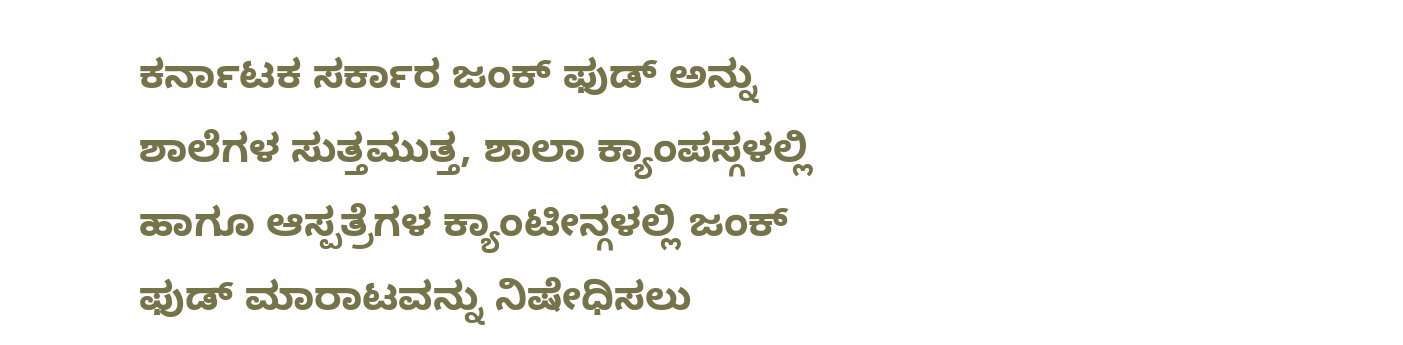ಕರ್ನಾಟಕ ಸರ್ಕಾರ ಜಂಕ್ ಫುಡ್ ಅನ್ನು ಶಾಲೆಗಳ ಸುತ್ತಮುತ್ತ, ಶಾಲಾ ಕ್ಯಾಂಪಸ್ಗಳಲ್ಲಿ ಹಾಗೂ ಆಸ್ಪತ್ರೆಗಳ ಕ್ಯಾಂಟೀನ್ಗಳಲ್ಲಿ ಜಂಕ್ ಫುಡ್ ಮಾರಾಟವನ್ನು ನಿಷೇಧಿಸಲು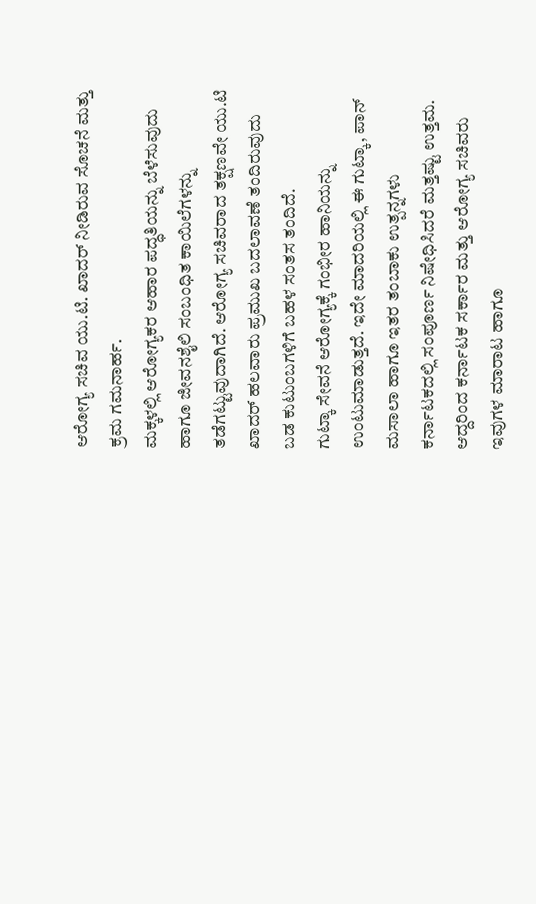ಆರೋಗ್ಯ ಸಚಿವ ಯು.ಟಿ. ಖಾದರ್ ನೀಡಿರುವ ಸೊಚನೆ ಮತ್ತು ಕ್ರಮ ಗಮನಾರ್ಹ.
ಮಕ್ಕಳಲ್ಲಿ ಆರೋಗ್ಯಕರ ಆಹಾರ ಪದ್ಧತಿಯನ್ನು ಬೆಳೆಸುವುದು ಹಾಗೂ ಜೀವನಶೈಲಿ ಸಂಬಂಧಿತ ಕಾಯಿಲೆಗಳನ್ನು ತಡೆಗಟ್ಟುವುದಾಗಿದೆ. ಆರೋಗ್ಯ ಸಚಿವರಾದ ತಕ್ಷಣವೇ ಯು.ಟಿ ಖಾದರ್ ಹಲವಾರು ಪ್ರಮುಖ ಬದಲಾವಣೆ ತಂದಿರುವುದು ಬಡ ಕುಟುಂಬಗಳಿಗೆ ಬಹಳ ಸಂತಸ ತಂದಿದೆ.
ಗುಟ್ಕಾ ಸೇವನೆ ಆರೋಗ್ಯಕ್ಕೆ ಗಂಭೀರ ಹಾನಿಯನ್ನು ಉಂಟುಮಾಡುತ್ತದೆ. ಇದೇ ಮಾದರಿಯಲ್ಲಿ ಈ ಗುಟ್ಕಾ, ಪಾನ್ ಮಸಾಲಾ ಹಾಗೂ ಇತರ ತಂಬಾಕು ಉತ್ಪನ್ನಗಳು ಕರ್ನಾಟಕದಲ್ಲಿ ಸಂಪೂರ್ಣ ನಿಷೇಧಿಸಿದರೆ ಮತ್ತಷ್ಟು ಉತ್ತಮ.
ಆದ್ದರಿಂದ ಕರ್ನಾಟಕ ಸರ್ಕಾರ ಮತ್ತು ಆರೋಗ್ಯ ಸಚಿವರು ಇವುಗಳ ಮಾರಾಟ ಹಾಗೂ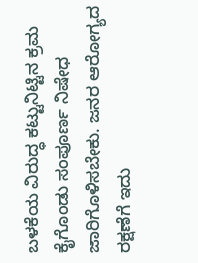ಬಳಕೆಯ ವಿರುದ್ಧ ಕಟ್ಟುನಿಟ್ಟಿನ ಕ್ರಮ ಕೈಗೊಂಡು ಸಂಪೂರ್ಣ ನಿಷೇಧ ಜಾರಿಗೊಳಿಸಬೇಕು. ಜನರ ಆರೋಗ್ಯದ ರಕ್ಷಣೆಗೆ ಇದು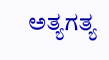ಅತ್ಯಗತ್ಯ